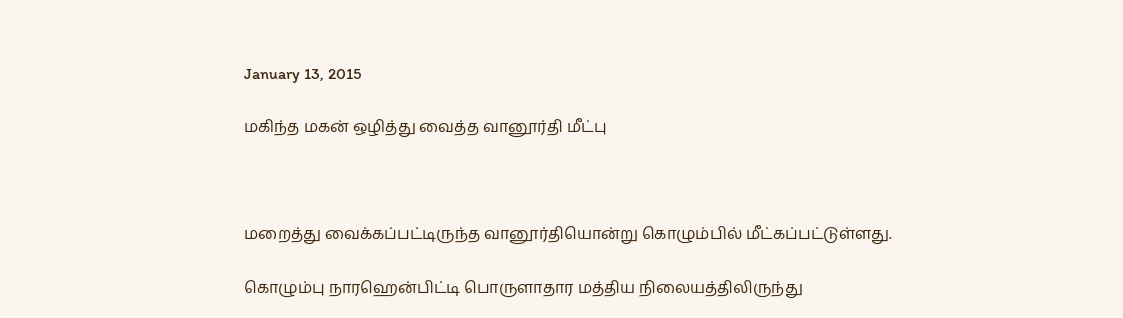January 13, 2015

மகிந்த மகன் ஒழித்து வைத்த வானூர்தி மீட்பு



மறைத்து வைக்கப்பட்டிருந்த வானூர்தியொன்று கொழும்பில் மீட்கப்பட்டுள்ளது.

கொழும்பு நாரஹென்பிட்டி பொருளாதார மத்திய நிலையத்திலிருந்து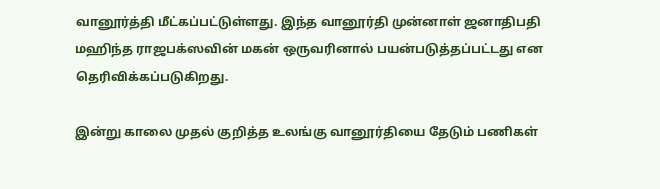வானூர்த்தி மீட்கப்பட்டுள்ளது. இந்த வானூர்தி முன்னாள் ஜனாதிபதி மஹிந்த ராஜபக்ஸவின் மகன் ஒருவரினால் பயன்படுத்தப்பட்டது என தெரிவிக்கப்படுகிறது.

இன்று காலை முதல் குறித்த உலங்கு வானூர்தியை தேடும் பணிகள்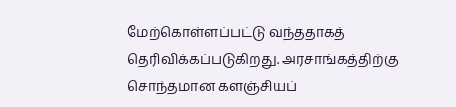மேற்கொள்ளப்பட்டு வந்ததாகத் தெரிவிக்கப்படுகிறது. அரசாங்கத்திற்கு சொந்தமான களஞ்சியப்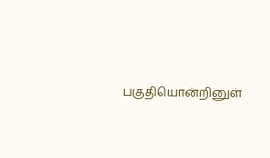பகுதியொன்றினுள்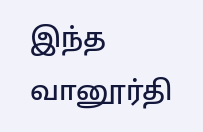இந்த வானூர்தி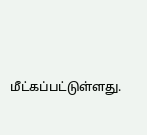மீட்கப்பட்டுள்ளது.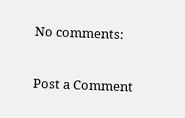No comments:

Post a Comment